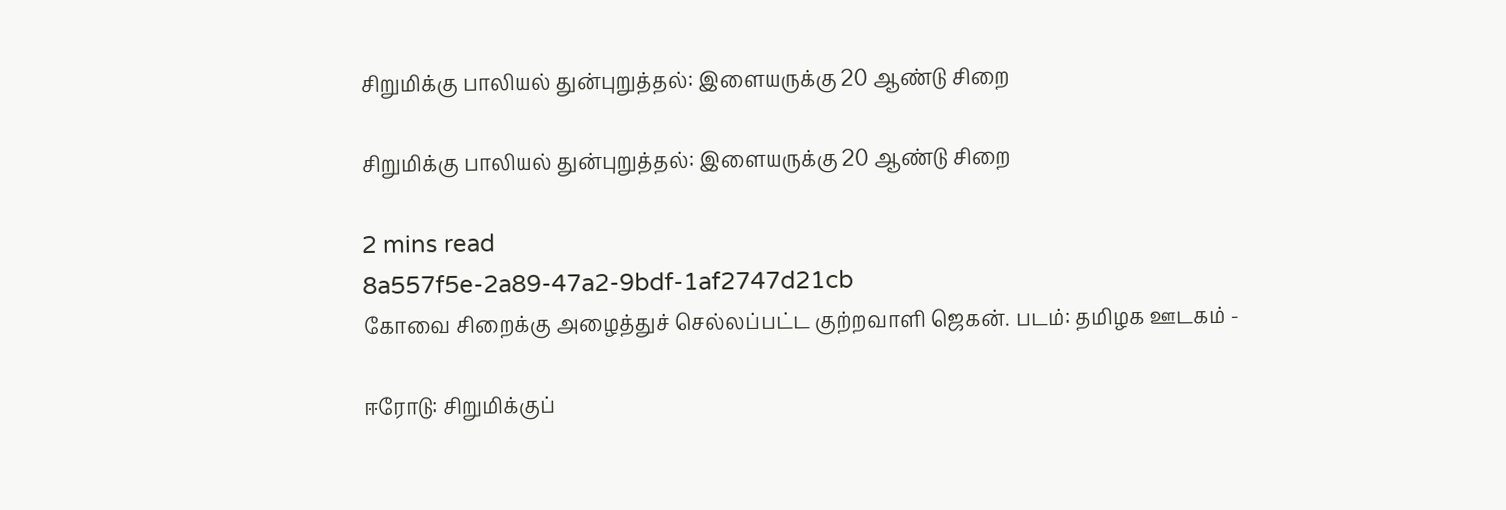சிறுமிக்கு பாலியல் துன்புறுத்தல்: இளையருக்கு 20 ஆண்டு சிறை

சிறுமிக்கு பாலியல் துன்புறுத்தல்: இளையருக்கு 20 ஆண்டு சிறை

2 mins read
8a557f5e-2a89-47a2-9bdf-1af2747d21cb
கோவை சிறைக்கு அழைத்துச் செல்லப்பட்ட குற்றவாளி ஜெகன். படம்: தமிழக ஊடகம் -

ஈரோடு: சிறுமிக்குப்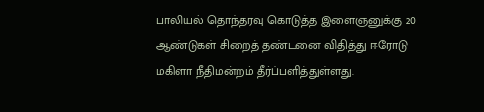பாலியல் தொந்தரவு கொடுத்த இளைஞனுக்கு 20 ஆண்டுகள் சிறைத் தண்டனை விதித்து ஈரோடு மகிளா நீதிமன்றம் தீர்ப்பளித்துள்ளது.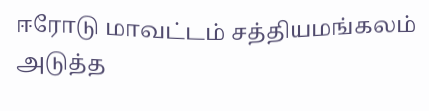ஈரோடு மாவட்டம் சத்தியமங்கலம் அடுத்த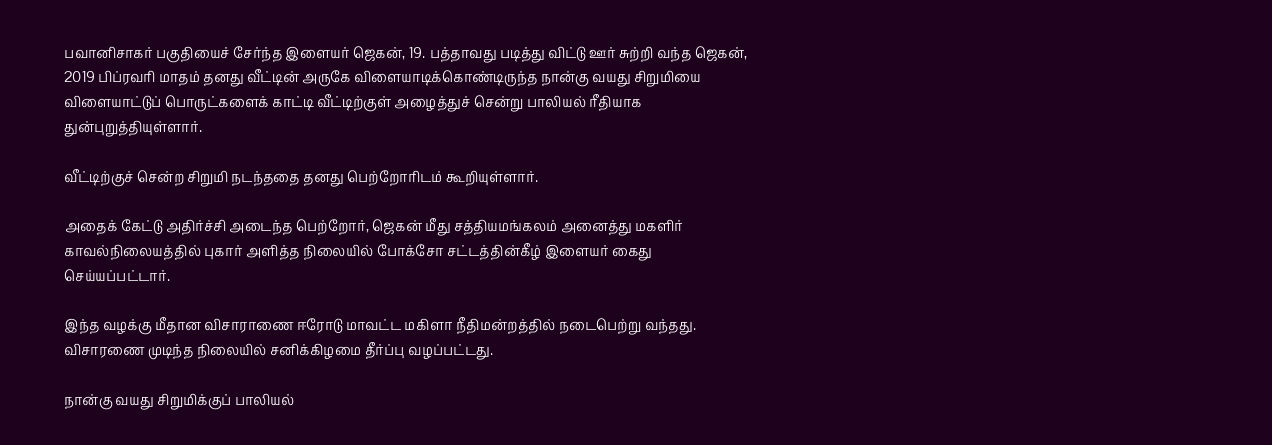பவானிசாகர் பகுதியைச் சேர்ந்த இளையர் ஜெகன், 19. பத்தாவது படித்து விட்டு ஊர் சுற்றி வந்த ஜெகன், 2019 பிப்ரவரி மாதம் தனது வீட்டின் அருகே விளையாடிக்கொண்டிருந்த நான்கு வயது சிறுமியை விளையாட்டுப் பொருட்களைக் காட்டி வீட்டிற்குள் அழைத்துச் சென்று பாலியல் ரீதியாக துன்புறுத்தியுள்ளார்.

வீட்டிற்குச் சென்ற சிறுமி நடந்ததை தனது பெற்றோரிடம் கூறியுள்ளார்.

அதைக் கேட்டு அதிர்ச்சி அடைந்த பெற்றோர், ஜெகன் மீது சத்தியமங்கலம் அனைத்து மகளிர் காவல்நிலையத்தில் புகார் அளித்த நிலையில் போக்சோ சட்டத்தின்கீழ் இளையர் கைது செய்யப்பட்டார்.

இந்த வழக்கு மீதான விசாராணை ஈரோடு மாவட்ட மகிளா நீதிமன்றத்தில் நடைபெற்று வந்தது. விசாரணை முடிந்த நிலையில் சனிக்கிழமை தீர்ப்பு வழப்பட்டது.

நான்கு வயது சிறுமிக்குப் பாலியல்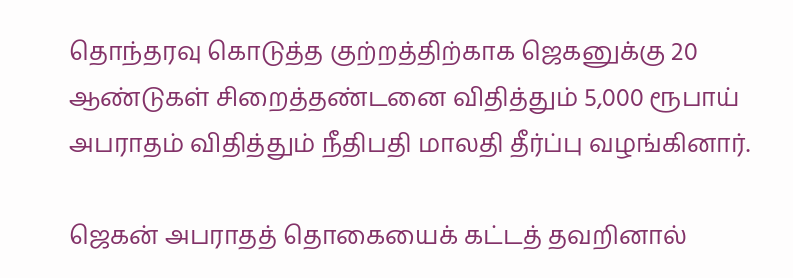தொந்தரவு கொடுத்த குற்றத்திற்காக ஜெகனுக்கு 20 ஆண்டுகள் சிறைத்தண்டனை விதித்தும் 5,000 ரூபாய் அபராதம் விதித்தும் நீதிபதி மாலதி தீர்ப்பு வழங்கினார்.

ஜெகன் அபராதத் தொகையைக் கட்டத் தவறினால்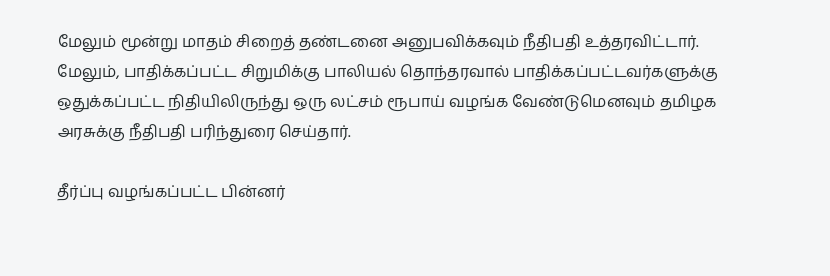மேலும் மூன்று மாதம் சிறைத் தண்டனை அனுபவிக்கவும் நீதிபதி உத்தரவிட்டார். மேலும், பாதிக்கப்பட்ட சிறுமிக்கு பாலியல் தொந்தரவால் பாதிக்கப்பட்டவர்களுக்கு ஒதுக்கப்பட்ட நிதியிலிருந்து ஒரு லட்சம் ரூபாய் வழங்க வேண்டுமெனவும் தமிழக அரசுக்கு நீதிபதி பரிந்துரை செய்தார்.

தீர்ப்பு வழங்கப்பட்ட பின்னர்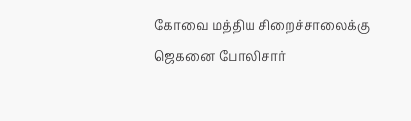கோவை மத்திய சிறைச்சாலைக்கு ஜெகனை போலிசார்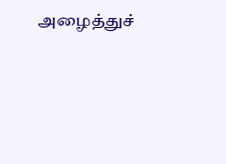அழைத்துச்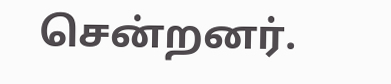சென்றனர்.